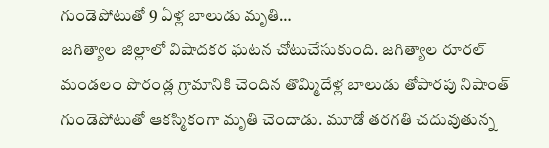గుండెపోటుతో 9 ఏళ్ల బాలుడు మృతి…
జగిత్యాల జిల్లాలో విషాదకర ఘటన చోటుచేసుకుంది. జగిత్యాల రూరల్ మండలం పొరండ్ల గ్రామానికి చెందిన తొమ్మిదేళ్ల బాలుడు తోపారపు నిషాంత్ గుండెపోటుతో ఆకస్మికంగా మృతి చెందాడు. మూడో తరగతి చదువుతున్న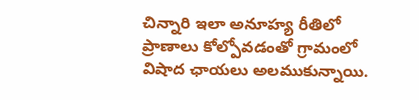చిన్నారి ఇలా అనూహ్య రీతిలో ప్రాణాలు కోల్పోవడంతో గ్రామంలో విషాద ఛాయలు అలముకున్నాయి.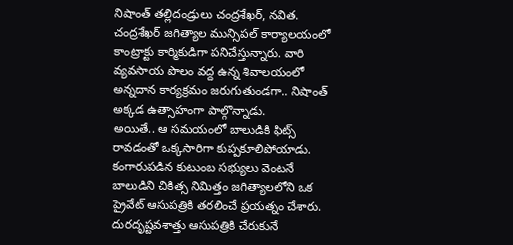నిషాంత్ తల్లిదండ్రులు చంద్రశేఖర్, నవిత. చంద్రశేఖర్ జగిత్యాల మున్సిపల్ కార్యాలయంలో కాంట్రాక్టు కార్మికుడిగా పనిచేస్తున్నారు. వారి వ్యవసాయ పొలం వద్ద ఉన్న శివాలయంలో అన్నదాన కార్యక్రమం జరుగుతుండగా.. నిషాంత్ అక్కడ ఉత్సాహంగా పాల్గొన్నాడు.
అయితే.. ఆ సమయంలో బాలుడికి ఫిట్స్ రావడంతో ఒక్కసారిగా కుప్పకూలిపోయాడు. కంగారుపడిన కుటుంబ సభ్యులు వెంటనే బాలుడిని చికిత్స నిమిత్తం జగిత్యాలలోని ఒక ప్రైవేట్ ఆసుపత్రికి తరలించే ప్రయత్నం చేశారు.
దురదృష్టవశాత్తు ఆసుపత్రికి చేరుకునే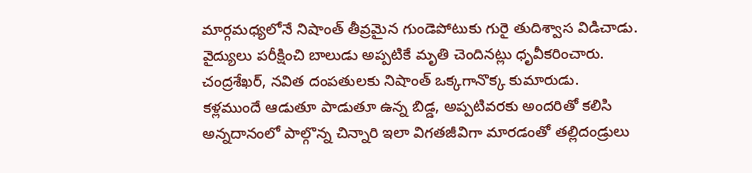మార్గమధ్యలోనే నిషాంత్ తీవ్రమైన గుండెపోటుకు గురై తుదిశ్వాస విడిచాడు. వైద్యులు పరీక్షించి బాలుడు అప్పటికే మృతి చెందినట్లు ధృవీకరించారు. చంద్రశేఖర్, నవిత దంపతులకు నిషాంత్ ఒక్కగానొక్క కుమారుడు.
కళ్లముందే ఆడుతూ పాడుతూ ఉన్న బిడ్డ, అప్పటివరకు అందరితో కలిసి అన్నదానంలో పాల్గొన్న చిన్నారి ఇలా విగతజీవిగా మారడంతో తల్లిదండ్రులు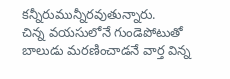కన్నీరుమున్నీరవుతున్నారు.
చిన్న వయసులోనే గుండెపోటుతో బాలుడు మరణించాడనే వార్త విన్న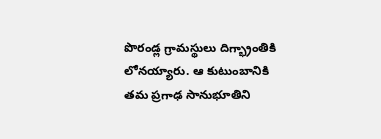పొరండ్ల గ్రామస్థులు దిగ్భ్రాంతికి లోనయ్యారు. ఆ కుటుంబానికి తమ ప్రగాఢ సానుభూతిని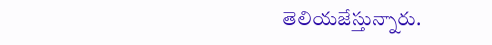తెలియజేస్తున్నారు.